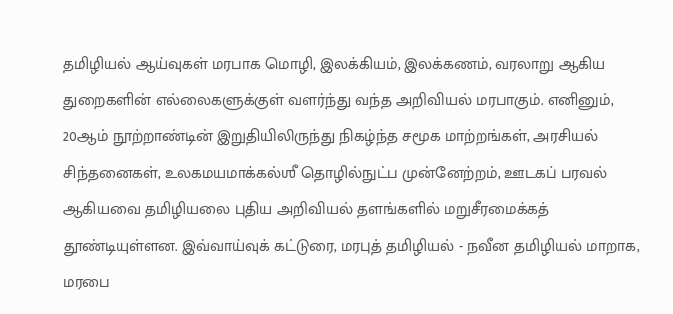தமிழியல் ஆய்வுகள் மரபாக மொழி, இலக்கியம், இலக்கணம், வரலாறு ஆகிய துறைகளின் எல்லைகளுக்குள் வளர்ந்து வந்த அறிவியல் மரபாகும். எனினும், 20ஆம் நூற்றாண்டின் இறுதியிலிருந்து நிகழ்ந்த சமூக மாற்றங்கள், அரசியல் சிந்தனைகள், உலகமயமாக்கல்ஶீ தொழில்நுட்ப முன்னேற்றம், ஊடகப் பரவல் ஆகியவை தமிழியலை புதிய அறிவியல் தளங்களில் மறுசீரமைக்கத் தூண்டியுள்ளன. இவ்வாய்வுக் கட்டுரை, மரபுத் தமிழியல் - நவீன தமிழியல் மாறாக, மரபை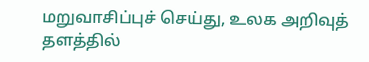மறுவாசிப்புச் செய்து, உலக அறிவுத் தளத்தில்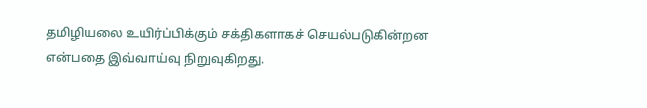தமிழியலை உயிர்ப்பிக்கும் சக்திகளாகச் செயல்படுகின்றன என்பதை இவ்வாய்வு நிறுவுகிறது.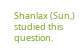Shanlax (Sun,) studied this question.